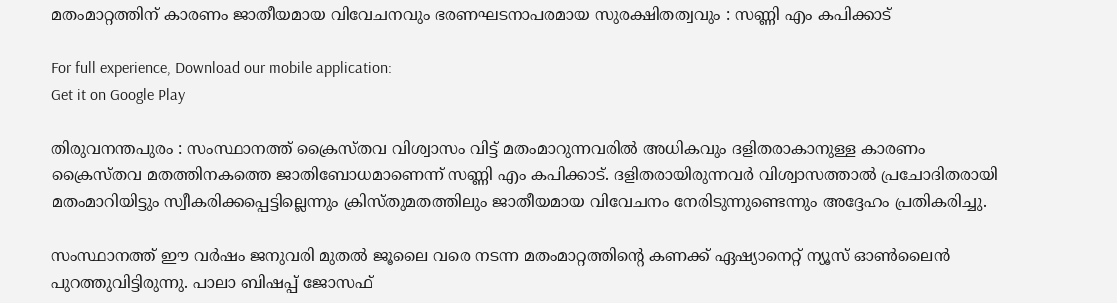മതംമാറ്റത്തിന് കാരണം ജാതീയമായ വിവേചനവും ഭരണഘടനാപരമായ സുരക്ഷിതത്വവും : സണ്ണി എം കപിക്കാട്

For full experience, Download our mobile application:
Get it on Google Play

തിരുവനന്തപുരം : സംസ്ഥാനത്ത് ക്രൈസ്തവ വിശ്വാസം വിട്ട് മതംമാറുന്നവരിൽ അധികവും ദളിതരാകാനുള്ള കാരണം ക്രൈസ്തവ മതത്തിനകത്തെ ജാതിബോധമാണെന്ന് സണ്ണി എം കപിക്കാട്. ദളിതരായിരുന്നവർ വിശ്വാസത്താൽ പ്രചോദിതരായി മതംമാറിയിട്ടും സ്വീകരിക്കപ്പെട്ടില്ലെന്നും ക്രിസ്തുമതത്തിലും ജാതീയമായ വിവേചനം നേരിടുന്നുണ്ടെന്നും അദ്ദേഹം പ്രതികരിച്ചു.

സംസ്ഥാനത്ത് ഈ വർഷം ജനുവരി മുതൽ ജൂലൈ വരെ നടന്ന മതംമാറ്റത്തിന്റെ കണക്ക് ഏഷ്യാനെറ്റ് ന്യൂസ് ഓൺലൈൻ പുറത്തുവിട്ടിരുന്നു. പാലാ ബിഷപ്പ് ജോസഫ്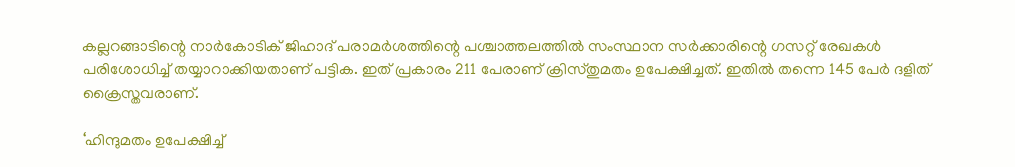കല്ലറങ്ങാടിന്റെ നാർകോടിക് ജിഹാദ് പരാമർശത്തിന്റെ പശ്ചാത്തലത്തിൽ സംസ്ഥാന സർക്കാരിന്റെ ഗസറ്റ് രേഖകൾ പരിശോധിച്ച് തയ്യാറാക്കിയതാണ് പട്ടിക. ഇത് പ്രകാരം 211 പേരാണ് ക്രിസ്തുമതം ഉപേക്ഷിച്ചത്. ഇതിൽ തന്നെ 145 പേർ ദളിത് ക്രൈസ്തവരാണ്.

‘ഹിന്ദുമതം ഉപേക്ഷിച്ച്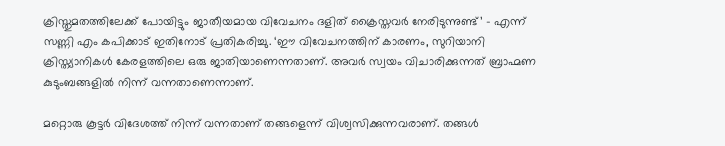ക്രിസ്തുമതത്തിലേക്ക് പോയിട്ടും ജാതീയമായ വിവേചനം ദളിത് ക്രൈസ്തവർ നേരിടുന്നുണ്ട്’ – എന്ന് സണ്ണി എം കപിക്കാട് ഇതിനോട് പ്രതികരിച്ചു. ‘ഈ വിവേചനത്തിന് കാരണം, സുറിയാനി ക്രിസ്ത്യാനികൾ കേരളത്തിലെ ഒരു ജാതിയാണെന്നതാണ്. അവർ സ്വയം വിചാരിക്കുന്നത് ബ്രാഹ്മണ കുടുംബങ്ങളിൽ നിന്ന് വന്നതാണെന്നാണ്.

മറ്റൊരു കൂട്ടർ വിദേശത്ത് നിന്ന് വന്നതാണ് തങ്ങളെന്ന് വിശ്വസിക്കുന്നവരാണ്. തങ്ങൾ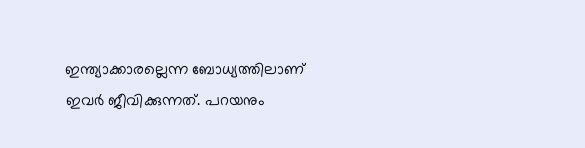ഇന്ത്യാക്കാരല്ലെന്ന ബോധ്യത്തിലാണ് ഇവർ ജീവിക്കുന്നത്. പറയനും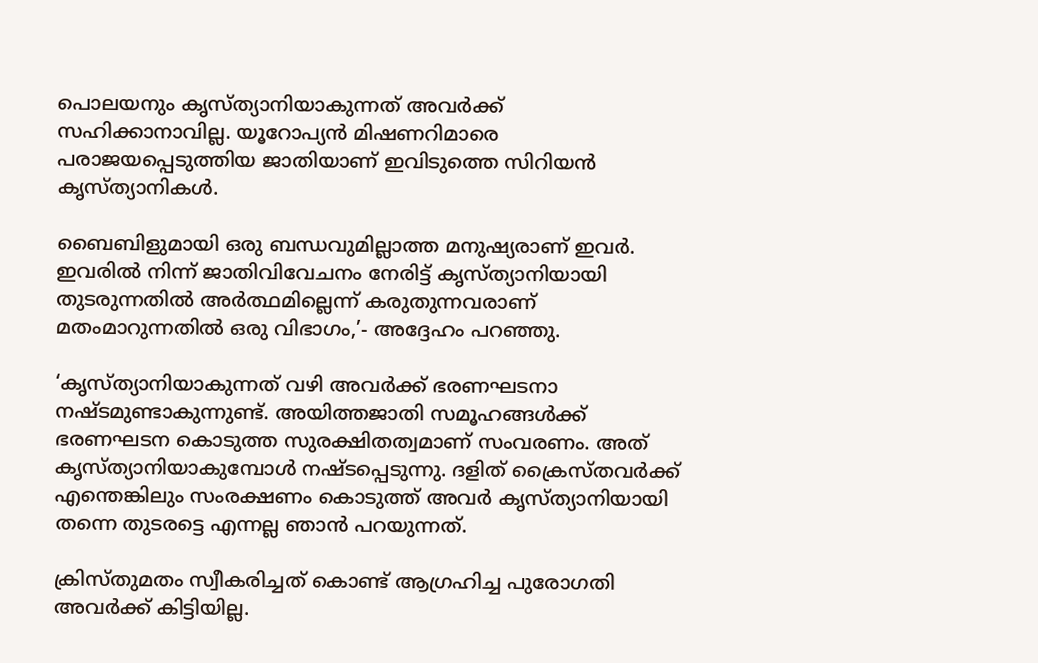പൊലയനും കൃസ്ത്യാനിയാകുന്നത് അവർക്ക് സഹിക്കാനാവില്ല. യൂറോപ്യൻ മിഷണറിമാരെ പരാജയപ്പെടുത്തിയ ജാതിയാണ് ഇവിടുത്തെ സിറിയൻ കൃസ്ത്യാനികൾ.

ബൈബിളുമായി ഒരു ബന്ധവുമില്ലാത്ത മനുഷ്യരാണ് ഇവർ. ഇവരിൽ നിന്ന് ജാതിവിവേചനം നേരിട്ട് കൃസ്ത്യാനിയായി തുടരുന്നതിൽ അർത്ഥമില്ലെന്ന് കരുതുന്നവരാണ് മതംമാറുന്നതിൽ ഒരു വിഭാഗം,’- അദ്ദേഹം പറഞ്ഞു.

‘കൃസ്ത്യാനിയാകുന്നത് വഴി അവർക്ക് ഭരണഘടനാ നഷ്ടമുണ്ടാകുന്നുണ്ട്. അയിത്തജാതി സമൂഹങ്ങൾക്ക് ഭരണഘടന കൊടുത്ത സുരക്ഷിതത്വമാണ് സംവരണം. അത് കൃസ്ത്യാനിയാകുമ്പോൾ നഷ്ടപ്പെടുന്നു. ദളിത് ക്രൈസ്തവർക്ക് എന്തെങ്കിലും സംരക്ഷണം കൊടുത്ത് അവർ കൃസ്ത്യാനിയായി തന്നെ തുടരട്ടെ എന്നല്ല ഞാൻ പറയുന്നത്.

ക്രിസ്തുമതം സ്വീകരിച്ചത് കൊണ്ട് ആഗ്രഹിച്ച പുരോഗതി അവർക്ക് കിട്ടിയില്ല.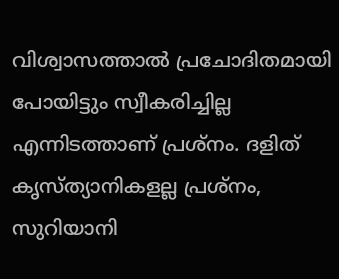വിശ്വാസത്താൽ പ്രചോദിതമായി പോയിട്ടും സ്വീകരിച്ചില്ല എന്നിടത്താണ് പ്രശ്നം. ദളിത് കൃസ്ത്യാനികളല്ല പ്രശ്നം, സുറിയാനി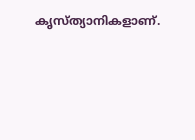കൃസ്ത്യാനികളാണ്.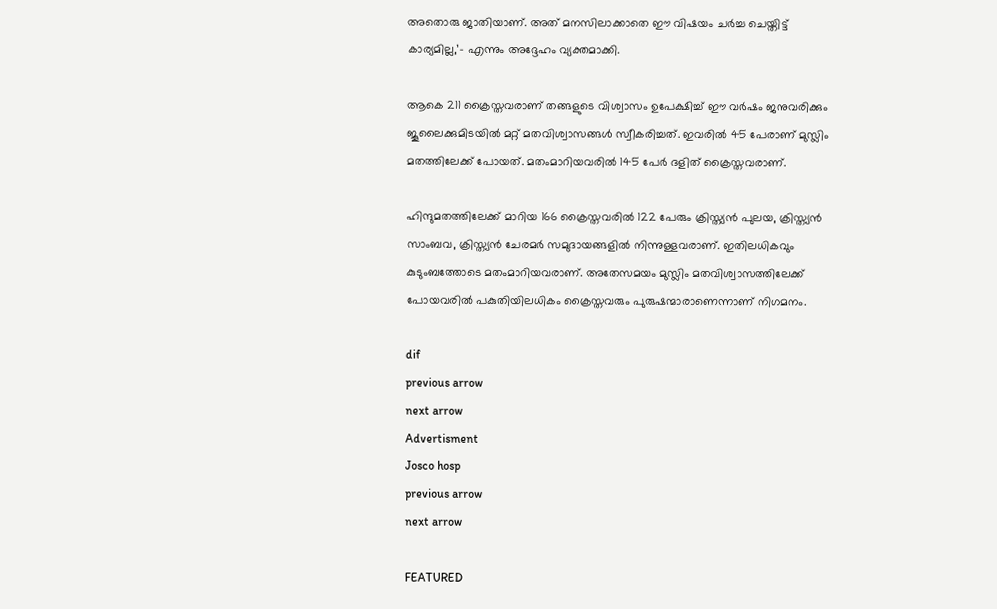അതൊരു ജാതിയാണ്. അത് മനസിലാക്കാതെ ഈ വിഷയം ചർച്ച ചെയ്തിട്ട് കാര്യമില്ല,’- എന്നും അദ്ദേഹം വ്യക്തമാക്കി.

ആകെ 211 ക്രൈസ്തവരാണ് തങ്ങളുടെ വിശ്വാസം ഉപേക്ഷിച്ച് ഈ വർഷം ജനുവരിക്കും ജൂലൈക്കുമിടയിൽ മറ്റ് മതവിശ്വാസങ്ങൾ സ്വീകരിച്ചത്. ഇവരിൽ 45 പേരാണ് മുസ്ലിം മതത്തിലേക്ക് പോയത്. മതംമാറിയവരിൽ 145 പേർ ദളിത് ക്രൈസ്തവരാണ്.

ഹിന്ദുമതത്തിലേക്ക് മാറിയ 166 ക്രൈസ്തവരിൽ 122 പേരും ക്രിസ്ത്യൻ പുലയ, ക്രിസ്ത്യൻ സാംബവ, ക്രിസ്ത്യൻ ചേരമർ സമുദായങ്ങളിൽ നിന്നുള്ളവരാണ്. ഇതിലധികവും കുടുംബത്തോടെ മതംമാറിയവരാണ്. അതേസമയം മുസ്ലിം മതവിശ്വാസത്തിലേക്ക് പോയവരിൽ പകുതിയിലധികം ക്രൈസ്തവരും പുരുഷന്മാരാണെന്നാണ് നിഗമനം.

dif
previous arrow
next arrow
Advertisment
Josco hosp
previous arrow
next arrow

FEATURED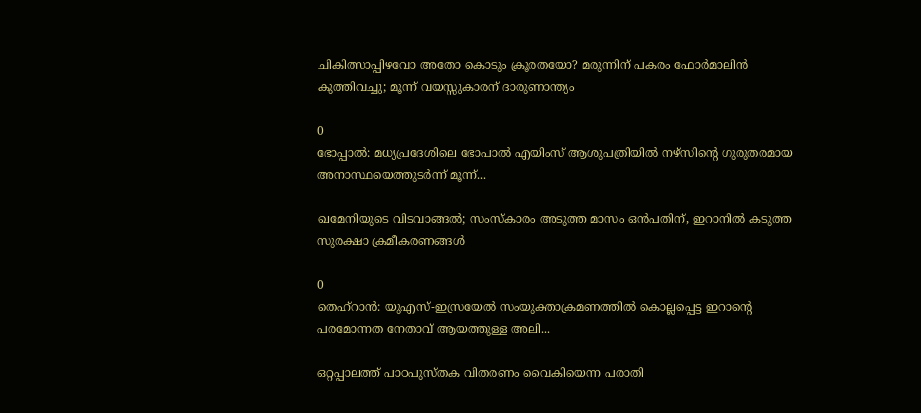ചികിത്സാപ്പിഴവോ അതോ കൊടും ക്രൂരതയോ? മരുന്നിന് പകരം ഫോർമാലിൻ കുത്തിവച്ചു; മൂന്ന് വയസ്സുകാരന് ദാരുണാന്ത്യം

0
ഭോപ്പാല്‍: മധ്യപ്രദേശിലെ ഭോപാൽ എയിംസ് ആശുപത്രിയിൽ നഴ്സിന്റെ ഗുരുതരമായ അനാസ്ഥയെത്തുടർന്ന് മൂന്ന്...

ഖമേനിയുടെ വിടവാങ്ങൽ; സംസ്കാരം അടുത്ത മാസം ഒൻപതിന്, ഇറാനിൽ കടുത്ത സുരക്ഷാ ക്രമീകരണങ്ങൾ

0
തെഹ്റാൻ: യുഎസ്-ഇസ്രയേൽ സംയുക്താക്രമണത്തിൽ കൊല്ലപ്പെട്ട ഇറാൻ്റെ പരമോന്നത നേതാവ് ആയത്തുള്ള അലി...

ഒറ്റപ്പാലത്ത് പാഠപുസ്തക വിതരണം വൈകിയെന്ന പരാതി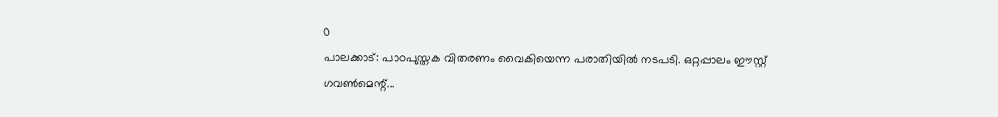0
പാലക്കാട്: പാഠപുസ്തക വിതരണം വൈകിയെന്ന പരാതിയില്‍ നടപടി. ഒറ്റപ്പാലം ഈസ്റ്റ് ഗവണ്‍മെന്റ്...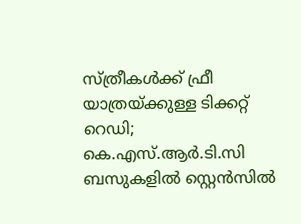സ്ത്രീകൾക്ക് ഫ്രീ യാത്രയ്ക്കുള്ള ടിക്കറ്റ് റെഡി; കെ.എസ്.ആർ.ടി.സി ബസുകളിൽ സ്റ്റെൻസിൽ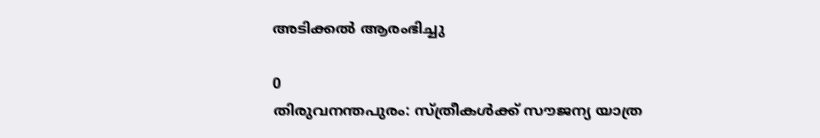അടിക്കൽ ആരംഭിച്ചു

0
തിരുവനന്തപുരം: സ്ത്രീകള്‍ക്ക് സൗജന്യ യാത്ര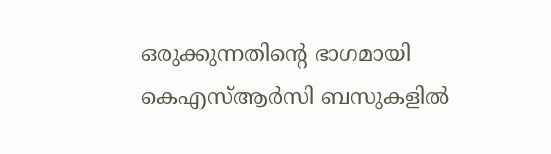ഒരുക്കുന്നതിന്റെ ഭാഗമായി കെഎസ്ആര്‍സി ബസുകളില്‍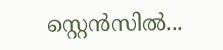സ്റ്റെന്‍സില്‍...